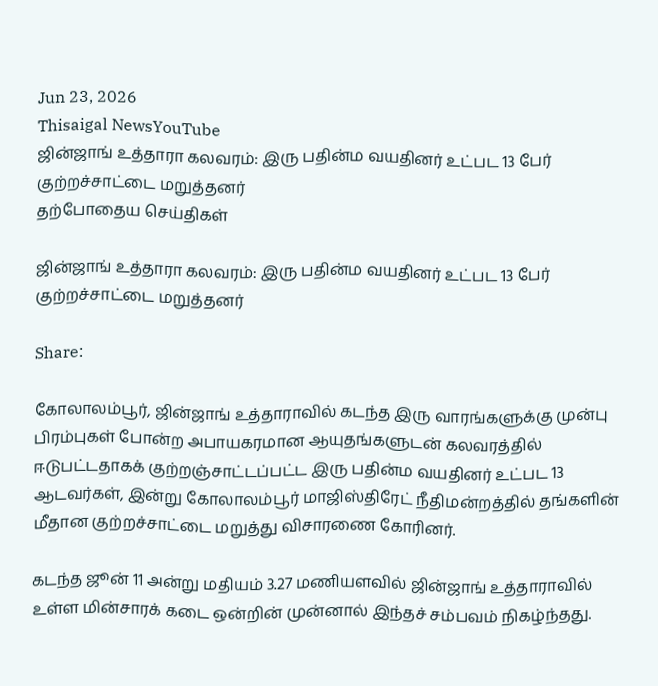Jun 23, 2026
Thisaigal NewsYouTube
ஜின்ஜாங் உத்தாரா கலவரம்: இரு பதின்ம வயதினர் உட்பட 13 பேர் குற்றச்சாட்டை மறுத்தனர்
தற்போதைய செய்திகள்

ஜின்ஜாங் உத்தாரா கலவரம்: இரு பதின்ம வயதினர் உட்பட 13 பேர் குற்றச்சாட்டை மறுத்தனர்

Share:

கோலாலம்பூர், ஜின்ஜாங் உத்தாராவில் கடந்த இரு வாரங்களுக்கு முன்பு பிரம்புகள் போன்ற அபாயகரமான ஆயுதங்களுடன் கலவரத்தில் ஈடுபட்டதாகக் குற்றஞ்சாட்டப்பட்ட இரு பதின்ம வயதினர் உட்பட 13 ஆடவர்கள், இன்று கோலாலம்பூர் மாஜிஸ்திரேட் நீதிமன்றத்தில் தங்களின் மீதான குற்றச்சாட்டை மறுத்து விசாரணை கோரினர்.

கடந்த ஜூன் 11 அன்று மதியம் 3.27 மணியளவில் ஜின்ஜாங் உத்தாராவில் உள்ள மின்சாரக் கடை ஒன்றின் முன்னால் இந்தச் சம்பவம் நிகழ்ந்தது.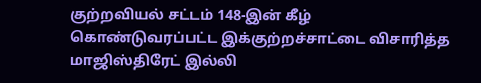குற்றவியல் சட்டம் 148-இன் கீழ் கொண்டுவரப்பட்ட இக்குற்றச்சாட்டை விசாரித்த மாஜிஸ்திரேட் இல்லி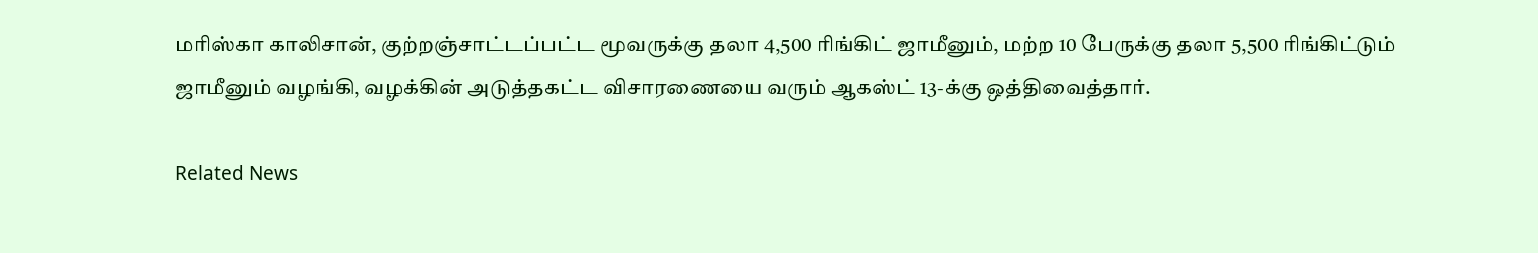மரிஸ்கா காலிசான், குற்றஞ்சாட்டப்பட்ட மூவருக்கு தலா 4,500 ரிங்கிட் ஜாமீனும், மற்ற 10 பேருக்கு தலா 5,500 ரிங்கிட்டும் ஜாமீனும் வழங்கி, வழக்கின் அடுத்தகட்ட விசாரணையை வரும் ஆகஸ்ட் 13-க்கு ஒத்திவைத்தார்.

Related News